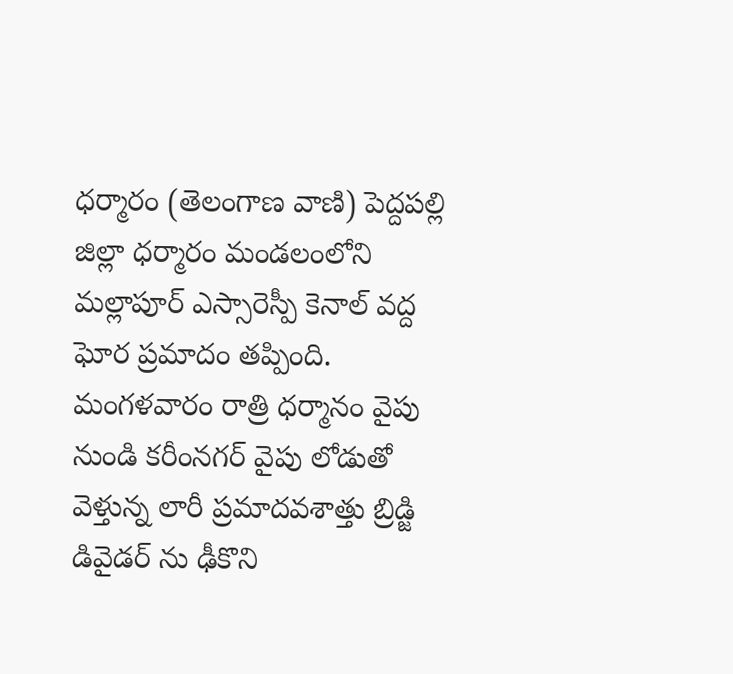ధర్మారం (తెలంగాణ వాణి) పెద్దపల్లి జిల్లా ధర్మారం మండలంలోని మల్లాపూర్ ఎస్సారెస్పీ కెనాల్ వద్ద ఘోర ప్రమాదం తప్పింది. మంగళవారం రాత్రి ధర్మానం వైపు నుండి కరీంనగర్ వైపు లోడుతో వెళ్తున్న లారీ ప్రమాదవశాత్తు బ్రిడ్జి డివైడర్ ను ఢీకొని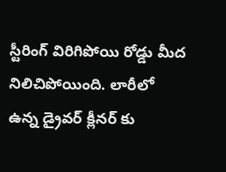స్టీరింగ్ విరిగిపోయి రోడ్డు మీద నిలిచిపోయింది. లారీలో ఉన్న డ్రైవర్ క్లీనర్ కు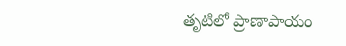తృటిలో ప్రాణాపాయం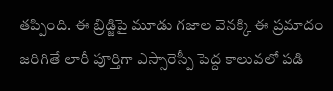తప్పింది. ఈ బ్రిడ్జిపై మూడు గజాల వెనక్కి ఈ ప్రమాదం జరిగితే లారీ పూర్తిగా ఎస్సారెస్పీ పెద్ద కాలువలో పడి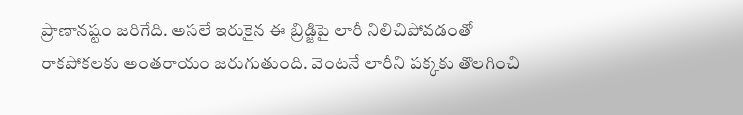ప్రాణానష్టం జరిగేది. అసలే ఇరుకైన ఈ బ్రిడ్జిపై లారీ నిలిచిపోవడంతో రాకపోకలకు అంతరాయం జరుగుతుంది. వెంటనే లారీని పక్కకు తొలగించి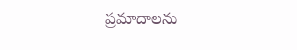ప్రమాదాలను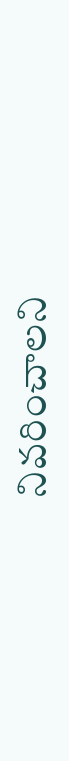నివరించాలని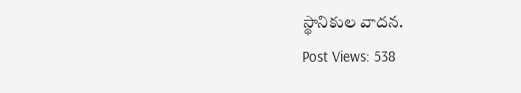స్థానికుల వాదన.
Post Views: 538